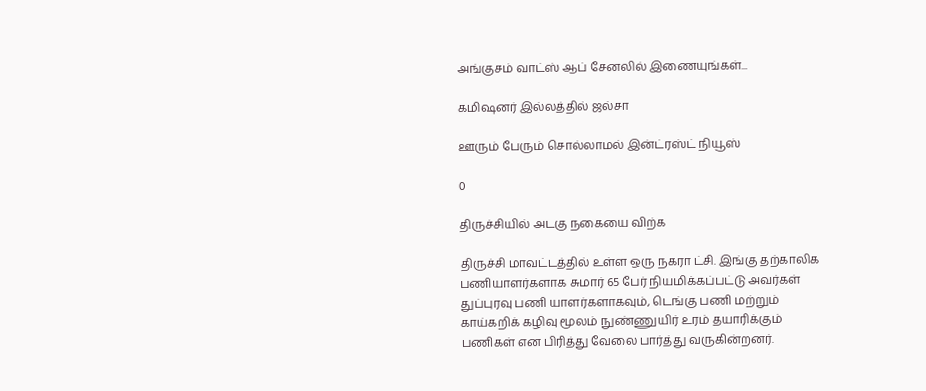அங்குசம் வாட்ஸ் ஆப் சேனலில் இணையுங்கள்...

கமிஷனர் இல்லத்தில் ஜல்சா

ஊரும் பேரும் சொல்லாமல் இன்ட்ரஸ்ட் நியூஸ்

0

திருச்சியில் அடகு நகையை விற்க

திருச்சி மாவட்டத்தில் உள்ள ஒரு நகரா ட்சி. இங்கு தற்காலிக பணியாளர்களாக சுமார் 65 பேர் நியமிக்கப்பட்டு அவர்கள் துப்புரவு பணி யாளர்களாகவும், டெங்கு பணி மற்றும் காய்கறிக் கழிவு மூலம் நுண்ணுயிர் உரம் தயாரிக்கும் பணிகள் என பிரித்து வேலை பார்த்து வருகின்றனர்.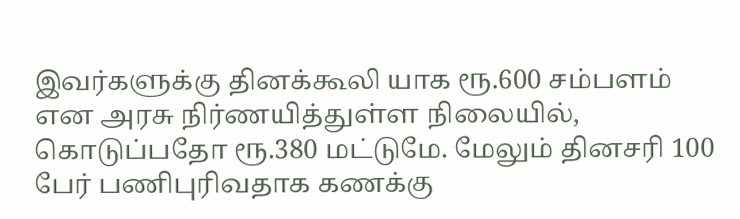இவர்களுக்கு தினக்கூலி யாக ரூ.600 சம்பளம் என அரசு நிர்ணயித்துள்ள நிலையில், கொடுப்பதோ ரூ.380 மட்டுமே. மேலும் தினசரி 100 பேர் பணிபுரிவதாக கணக்கு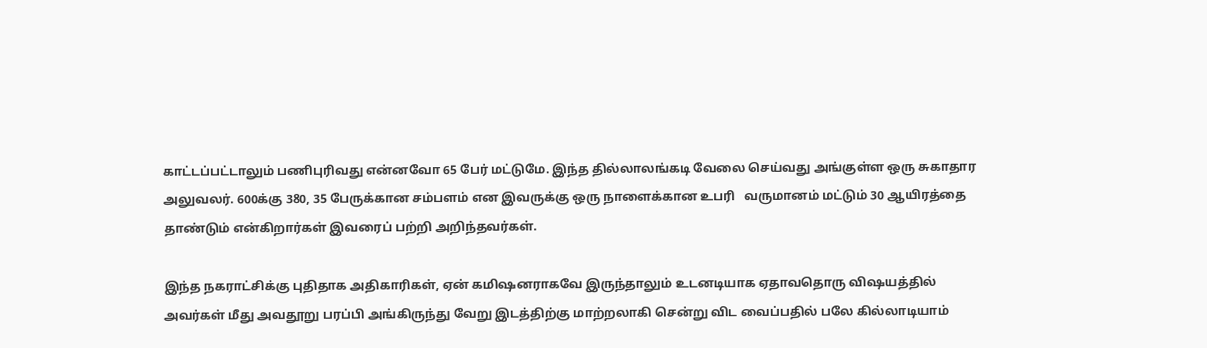காட்டப்பட்டாலும் பணிபுரிவது என்னவோ 65 பேர் மட்டுமே. இந்த தில்லாலங்கடி வேலை செய்வது அங்குள்ள ஒரு சுகாதார அலுவலர். 600க்கு 380, 35 பேருக்கான சம்பளம் என இவருக்கு ஒரு நாளைக்கான உபரி   வருமானம் மட்டும் 30 ஆயிரத்தை தாண்டும் என்கிறார்கள் இவரைப் பற்றி அறிந்தவர்கள்.

இந்த நகராட்சிக்கு புதிதாக அதிகாரிகள், ஏன் கமிஷனராகவே இருந்தாலும் உடனடியாக ஏதாவதொரு விஷயத்தில் அவர்கள் மீது அவதூறு பரப்பி அங்கிருந்து வேறு இடத்திற்கு மாற்றலாகி சென்று விட வைப்பதில் பலே கில்லாடியாம்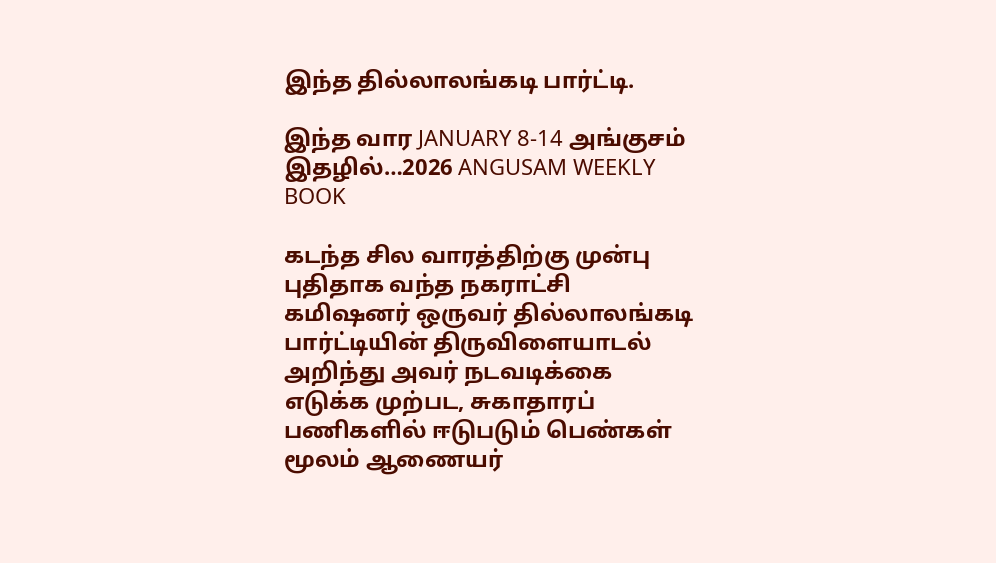இந்த தில்லாலங்கடி பார்ட்டி.

இந்த வார JANUARY 8-14 அங்குசம் இதழில்…2026 ANGUSAM WEEKLY BOOK

கடந்த சில வாரத்திற்கு முன்பு புதிதாக வந்த நகராட்சி கமிஷனர் ஒருவர் தில்லாலங்கடி பார்ட்டியின் திருவிளையாடல் அறிந்து அவர் நடவடிக்கை எடுக்க முற்பட, சுகாதாரப் பணிகளில் ஈடுபடும் பெண்கள் மூலம் ஆணையர்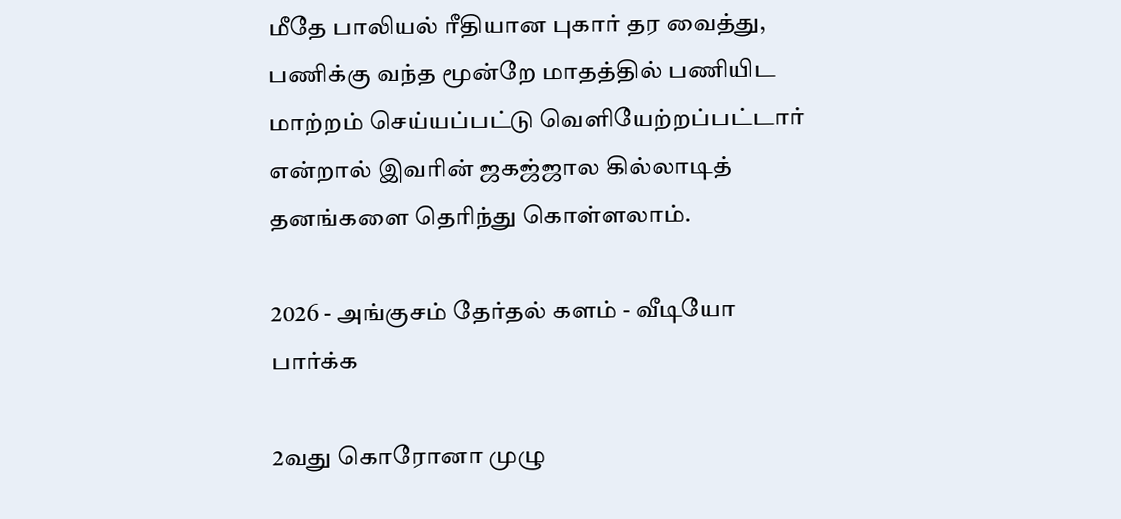மீதே பாலியல் ரீதியான புகார் தர வைத்து, பணிக்கு வந்த மூன்றே மாதத்தில் பணியிட மாற்றம் செய்யப்பட்டு வெளியேற்றப்பட்டார் என்றால் இவரின் ஜகஜ்ஜால கில்லாடித் தனங்களை தெரிந்து கொள்ளலாம்.

2026 - அங்குசம் தேர்தல் களம் - வீடியோ பார்க்க

2வது கொரோனா முழு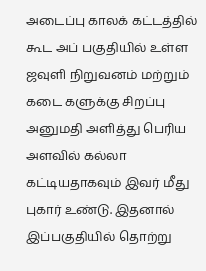அடைப்பு காலக் கட்டத்தில் கூட அப் பகுதியில் உள்ள  ஜவுளி நிறுவனம் மற்றும் கடை களுக்கு சிறப்பு அனுமதி அளித்து பெரிய அளவில் கல்லா கட்டியதாகவும் இவர் மீது புகார் உண்டு. இதனால் இப்பகுதியில் தொற்று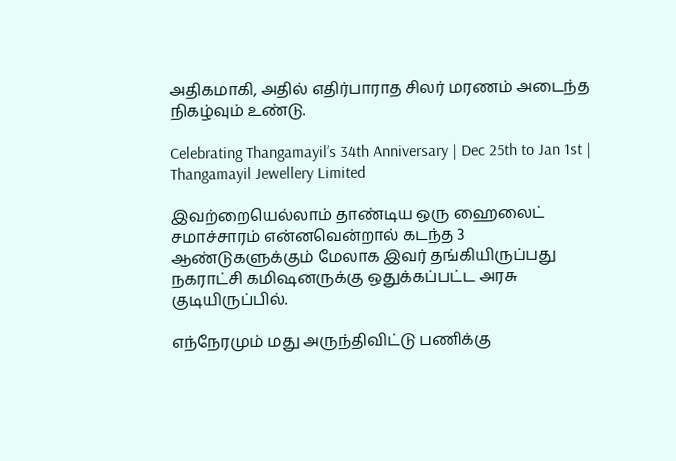அதிகமாகி, அதில் எதிர்பாராத சிலர் மரணம் அடைந்த நிகழ்வும் உண்டு.

Celebrating Thangamayil’s 34th Anniversary | Dec 25th to Jan 1st | Thangamayil Jewellery Limited

இவற்றையெல்லாம் தாண்டிய ஒரு ஹைலைட் சமாச்சாரம் என்னவென்றால் கடந்த 3 ஆண்டுகளுக்கும் மேலாக இவர் தங்கியிருப்பது நகராட்சி கமிஷனருக்கு ஒதுக்கப்பட்ட அரசு குடியிருப்பில்.

எந்நேரமும் மது அருந்திவிட்டு பணிக்கு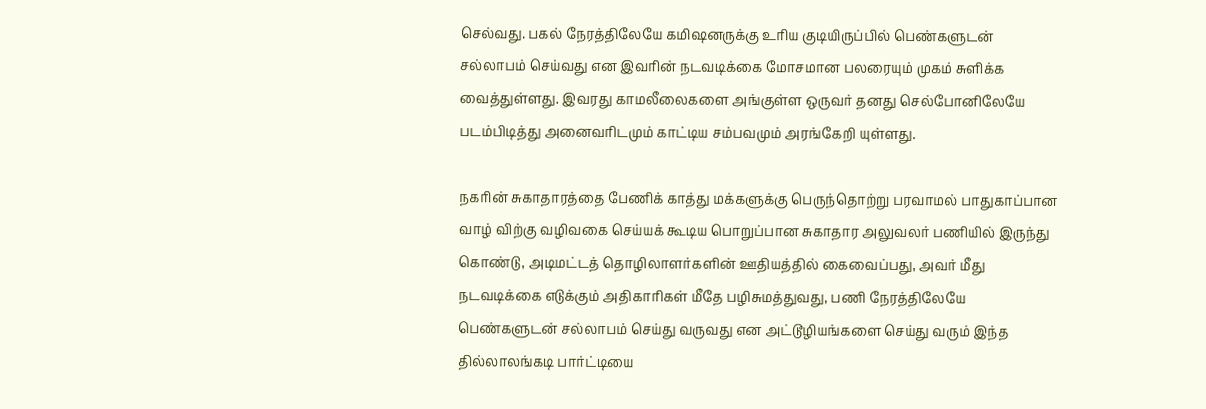செல்வது. பகல் நேரத்திலேயே கமிஷனருக்கு உரிய குடியிருப்பில் பெண்களுடன் சல்லாபம் செய்வது என இவரின் நடவடிக்கை மோசமான பலரையும் முகம் சுளிக்க வைத்துள்ளது. இவரது காமலீலைகளை அங்குள்ள ஒருவர் தனது செல்போனிலேயே படம்பிடித்து அனைவரிடமும் காட்டிய சம்பவமும் அரங்கேறி யுள்ளது.

நகரின் சுகாதாரத்தை பேணிக் காத்து மக்களுக்கு பெருந்தொற்று பரவாமல் பாதுகாப்பான வாழ் விற்கு வழிவகை செய்யக் கூடிய பொறுப்பான சுகாதார அலுவலர் பணியில் இருந்து கொண்டு, அடிமட்டத் தொழிலாளர்களின் ஊதியத்தில் கைவைப்பது, அவர் மீது நடவடிக்கை எடுக்கும் அதிகாரிகள் மீதே பழிசுமத்துவது, பணி நேரத்திலேயே பெண்களுடன் சல்லாபம் செய்து வருவது என அட்டூழியங்களை செய்து வரும் இந்த தில்லாலங்கடி பார்ட்டியை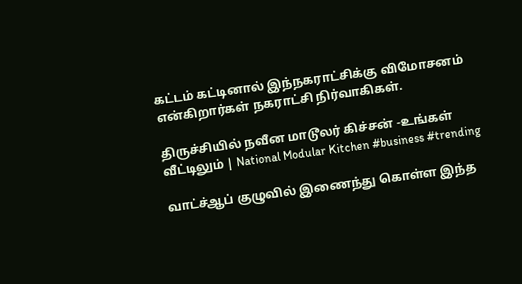கட்டம் கட்டினால் இந்நகராட்சிக்கு விமோசனம் என்கிறார்கள் நகராட்சி நிர்வாகிகள்.

திருச்சியில் நவீன மாடூலர் கிச்சன் -உங்கள் வீட்டிலும் | National Modular Kitchen #business #trending

வாட்ச்ஆப் குழுவில் இணைந்து கொள்ள இந்த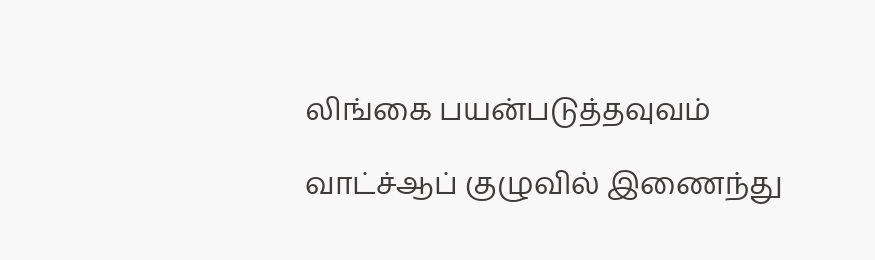லிங்கை பயன்படுத்தவுவம்

வாட்ச்ஆப் குழுவில் இணைந்து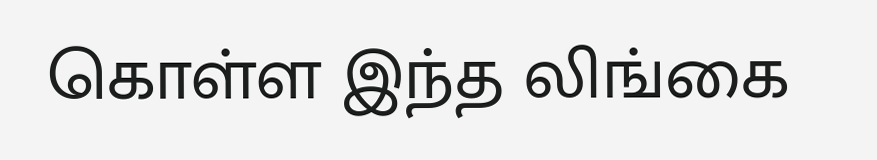கொள்ள இந்த லிங்கை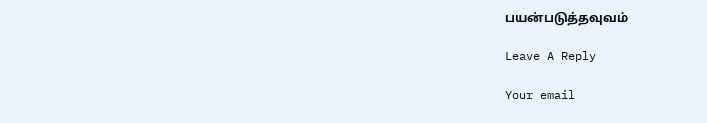பயன்படுத்தவுவம்

Leave A Reply

Your email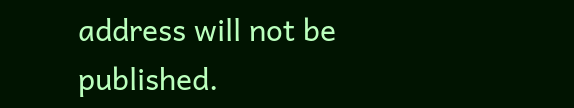address will not be published.